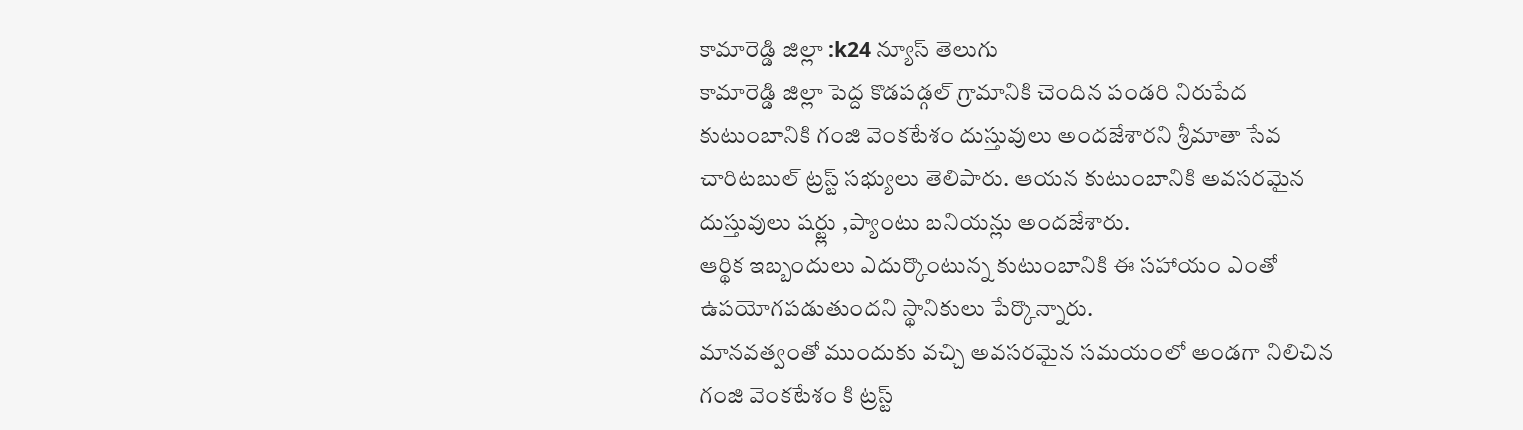కామారెడ్డి జిల్లా :k24 న్యూస్ తెలుగు
కామారెడ్డి జిల్లా పెద్ద కొడపడ్గల్ గ్రామానికి చెందిన పండరి నిరుపేద కుటుంబానికి గంజి వెంకటేశం దుస్తువులు అందజేశారని శ్రీమాతా సేవ చారిటబుల్ ట్రస్ట్ సభ్యులు తెలిపారు. ఆయన కుటుంబానికి అవసరమైన దుస్తువులు షర్ట్లు ,ప్యాంటు బనియన్లు అందజేశారు.
ఆర్థిక ఇబ్బందులు ఎదుర్కొంటున్న కుటుంబానికి ఈ సహాయం ఎంతో ఉపయోగపడుతుందని స్థానికులు పేర్కొన్నారు.
మానవత్వంతో ముందుకు వచ్చి అవసరమైన సమయంలో అండగా నిలిచిన గంజి వెంకటేశం కి ట్రస్ట్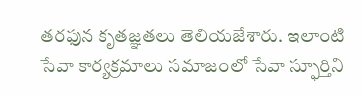తరఫున కృతజ్ఞతలు తెలియజేశారు. ఇలాంటి సేవా కార్యక్రమాలు సమాజంలో సేవా స్ఫూర్తిని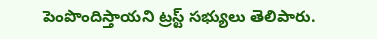పెంపొందిస్తాయని ట్రస్ట్ సభ్యులు తెలిపారు.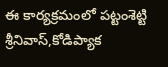ఈ కార్యక్రమంలో పట్టంశెట్టి శ్రీనివాస్,కోడిప్యాక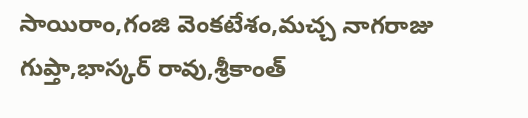సాయిరాం,గంజి వెంకటేశం,మచ్చ నాగరాజు గుప్తా,భాస్కర్ రావు,శ్రీకాంత్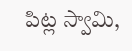పిట్ల స్వామి,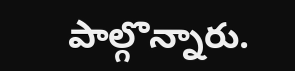పాల్గొన్నారు.